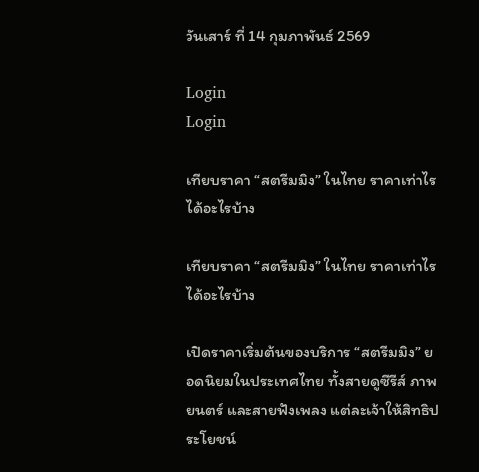วันเสาร์ ที่ 14 กุมภาพันธ์ 2569

Login
Login

เทียบราคา “สตรีมมิง” ในไทย ราคาเท่าไร ได้อะไรบ้าง

เทียบราคา “สตรีมมิง” ในไทย ราคาเท่าไร ได้อะไรบ้าง

เปิดราคาเริ่มต้นของบริการ “สตรีมมิง” ยอดนิยมในประเทศไทย ทั้งสายดูซีรีส์ ภาพยนตร์ และสายฟังเพลง แต่ละเจ้าให้สิทธิประโยชน์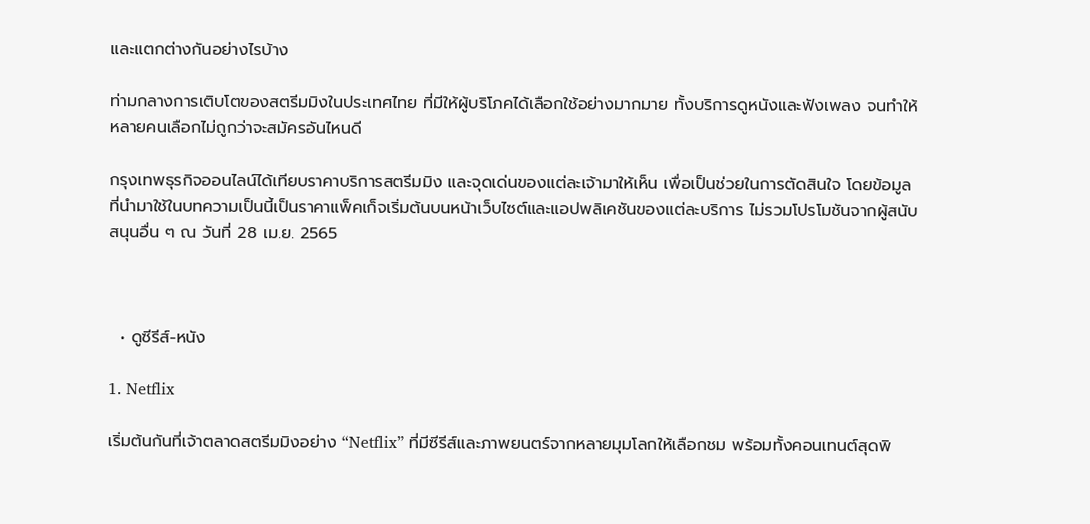และแตกต่างกันอย่างไรบ้าง

ท่ามกลางการเติบโตของสตรีมมิงในประเทศไทย ที่มีให้ผู้บริโภคได้เลือกใช้อย่างมากมาย ทั้งบริการดูหนังและฟังเพลง จนทำให้หลายคนเลือกไม่ถูกว่าจะสมัครอันไหนดี

กรุงเทพธุรกิจออนไลน์ได้เทียบราคาบริการสตรีมมิง และจุดเด่นของแต่ละเจ้ามาให้เห็น เพื่อเป็นช่วยในการตัดสินใจ โดยข้อมูลที่นำมาใช้ในบทความเป็นนี้เป็นราคาแพ็คเก็จเริ่มต้นบนหน้าเว็บไซต์และแอปพลิเคชันของแต่ละบริการ ไม่รวมโปรโมชันจากผู้สนับสนุนอื่น ๆ ณ วันที่ 28 เม.ย. 2565



  • ดูซีรีส์-หนัง

1. Netflix

เริ่มต้นกันที่เจ้าตลาดสตรีมมิงอย่าง “Netflix” ที่มีซีรีส์และภาพยนตร์จากหลายมุมโลกให้เลือกชม พร้อมทั้งคอนเทนต์สุดพิ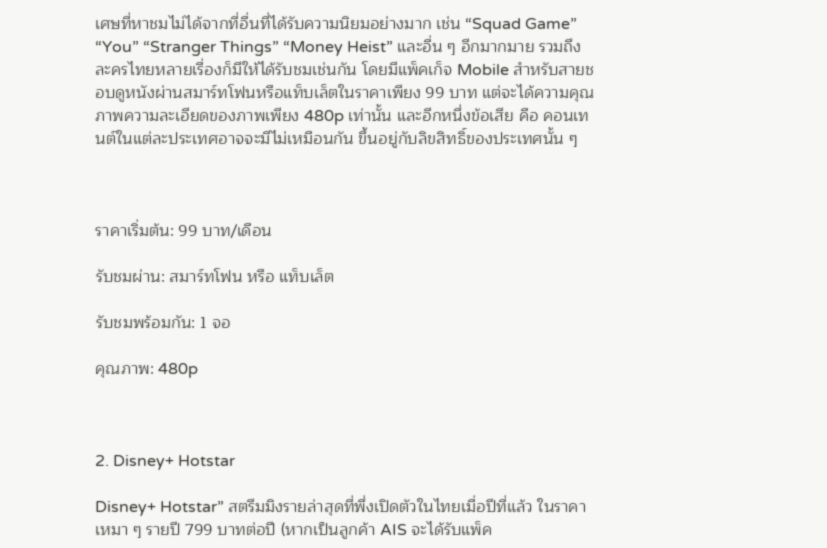เศษที่หาชมไม่ได้จากที่อื่นที่ได้รับความนิยมอย่างมาก เช่น “Squad Game” “You” “Stranger Things” “Money Heist” และอื่น ๆ อีกมากมาย รวมถึงละครไทยหลายเรื่องก็มีให้ได้รับชมเช่นกัน โดยมีแพ็คเก็จ Mobile สำหรับสายชอบดูหนังผ่านสมาร์ทโฟนหรือแท็บเล็ตในราคาเพียง 99 บาท แต่จะได้ความคุณภาพความละเอียดของภาพเพียง 480p เท่านั้น และอีกหนึ่งข้อเสีย คือ คอนเทนต์ในแต่ละประเทศอาจจะมีไม่เหมือนกัน ขึ้นอยู่กับลิขสิทธิ์ของประเทศนั้น ๆ



ราคาเริ่มต้น: 99 บาท/เดือน

รับชมผ่าน: สมาร์ทโฟน หรือ แท็บเล็ต

รับชมพร้อมกัน: 1 จอ

คุณภาพ: 480p



2. Disney+ Hotstar

Disney+ Hotstar” สตรีมมิงรายล่าสุดที่พึ่งเปิดตัวในไทยเมื่อปีที่แล้ว ในราคาเหมา ๆ รายปี 799 บาทต่อปี (หากเป็นลูกค้า AIS จะได้รับแพ็ค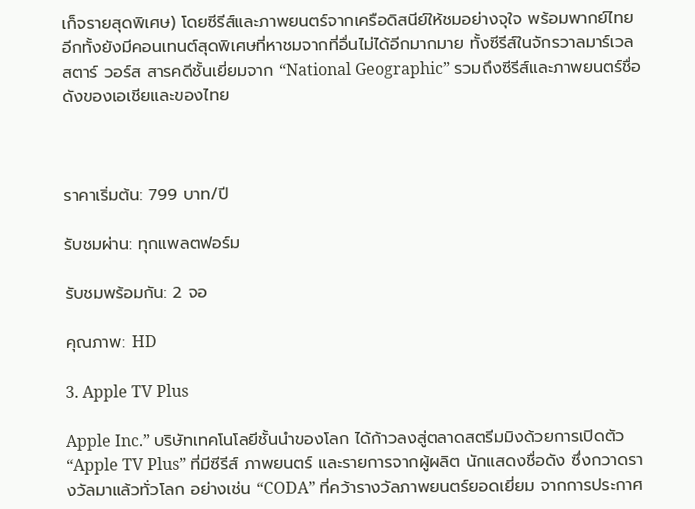เก็จรายสุดพิเศษ) โดยซีรีส์และภาพยนตร์จากเครือดิสนีย์ให้ชมอย่างจุใจ พร้อมพากย์ไทย อีกทั้งยังมีคอนเทนต์สุดพิเศษที่หาชมจากที่อื่นไม่ได้อีกมากมาย ทั้งซีรีส์ในจักรวาลมาร์เวล สตาร์ วอร์ส สารคดีชั้นเยี่ยมจาก “National Geographic” รวมถึงซีรีส์และภาพยนตร์ชื่อดังของเอเชียและของไทย



ราคาเริ่มต้น: 799 บาท/ปี

รับชมผ่าน: ทุกแพลตฟอร์ม

รับชมพร้อมกัน: 2 จอ

คุณภาพ: HD

3. Apple TV Plus

Apple Inc.” บริษัทเทคโนโลยีชั้นนำของโลก ได้ก้าวลงสู่ตลาดสตรีมมิงด้วยการเปิดตัว “Apple TV Plus” ที่มีซีรีส์ ภาพยนตร์ และรายการจากผู้ผลิต นักแสดงชื่อดัง ซึ่งกวาดรางวัลมาแล้วทั่วโลก อย่างเช่น “CODA” ที่คว้ารางวัลภาพยนตร์ยอดเยี่ยม จากการประกาศ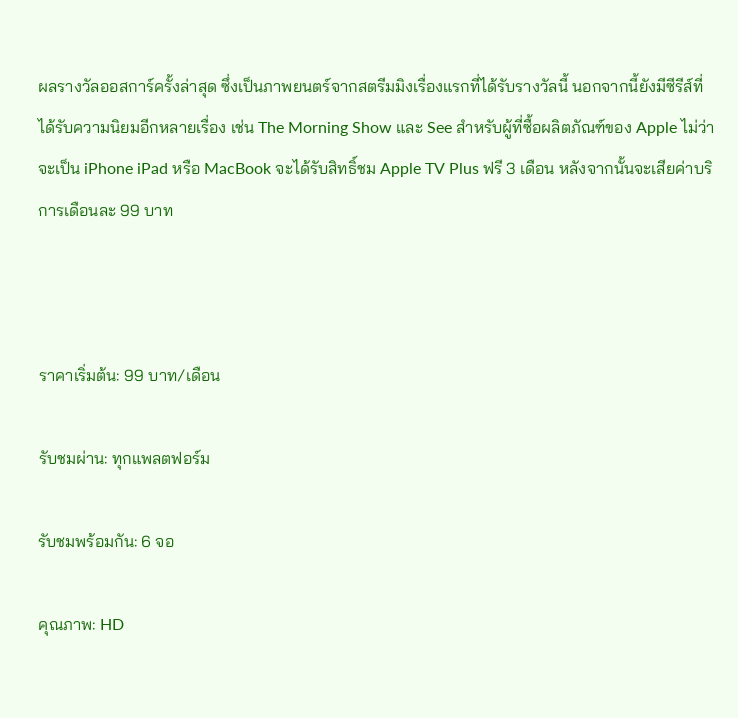ผลรางวัลออสการ์ครั้งล่าสุด ซึ่งเป็นภาพยนตร์จากสตรีมมิงเรื่องแรกที่ได้รับรางวัลนี้ นอกจากนี้ยังมีซีรีส์ที่ได้รับความนิยมอีกหลายเรื่อง เช่น The Morning Show และ See สำหรับผู้ที่ซื้อผลิตภัณฑ์ของ Apple ไม่ว่าจะเป็น iPhone iPad หรือ MacBook จะได้รับสิทธิ์ชม Apple TV Plus ฟรี 3 เดือน หลังจากนั้นจะเสียค่าบริการเดือนละ 99 บาท



ราคาเริ่มต้น: 99 บาท/เดือน

รับชมผ่าน: ทุกแพลตฟอร์ม

รับชมพร้อมกัน: 6 จอ

คุณภาพ: HD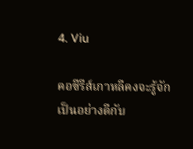4. Viu

คอซีรีส์เกาหลีคงจะรู้จักเป็นอย่างดีกับ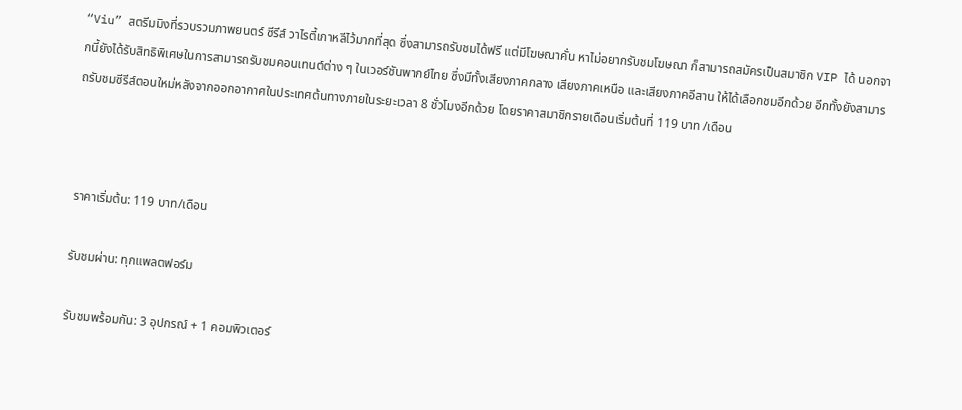“Viu” สตรีมมิงที่รวบรวมภาพยนตร์ ซีรีส์ วาไรตี้เกาหลีไว้มากที่สุด ซึ่งสามารถรับชมได้ฟรี แต่มีโฆษณาคั่น หาไม่อยากรับชมโฆษณา ก็สามารถสมัครเป็นสมาชิก VIP ได้ นอกจากนี้ยังได้รับสิทธิพิเศษในการสามารถรับชมคอนเทนต์ต่าง ๆ ในเวอร์ชันพากย์ไทย ซึ่งมีทั้งเสียงภาคกลาง เสียงภาคเหนือ และเสียงภาคอีสาน ให้ได้เลือกชมอีกด้วย อีกทั้งยังสามารถรับชมซีรีส์ตอนใหม่หลังจากออกอากาศในประเทศต้นทางภายในระยะเวลา 8 ชั่วโมงอีกด้วย โดยราคาสมาชิกรายเดือนเริ่มต้นที่ 119 บาท /เดือน



ราคาเริ่มต้น: 119 บาท/เดือน

รับชมผ่าน: ทุกแพลตฟอร์ม

รับชมพร้อมกัน: 3 อุปกรณ์ + 1 คอมพิวเตอร์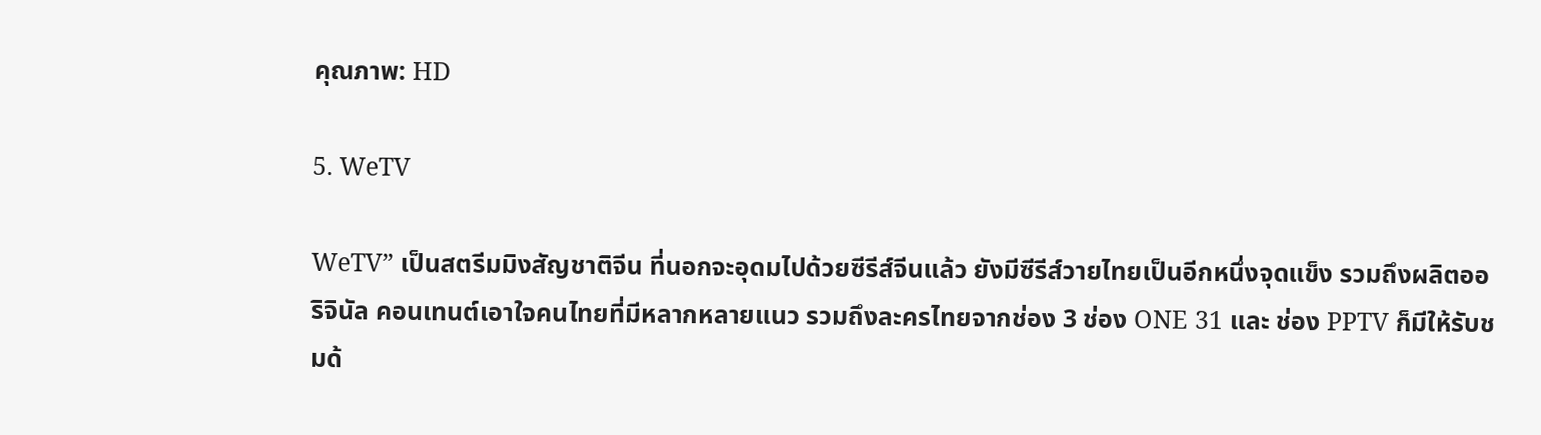คุณภาพ: HD

5. WeTV

WeTV” เป็นสตรีมมิงสัญชาติจีน ที่นอกจะอุดมไปด้วยซีรีส์จีนแล้ว ยังมีซีรีส์วายไทยเป็นอีกหนึ่งจุดแข็ง รวมถึงผลิตออริจินัล คอนเทนต์เอาใจคนไทยที่มีหลากหลายแนว รวมถึงละครไทยจากช่อง 3 ช่อง ONE 31 และ ช่อง PPTV ก็มีให้รับชมด้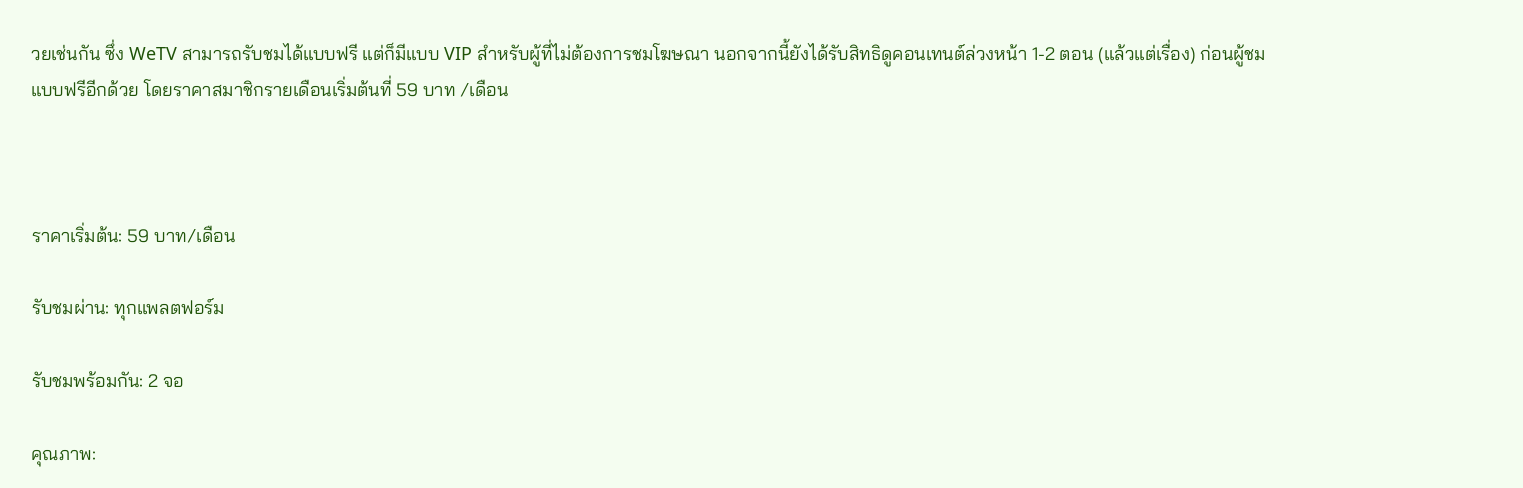วยเช่นกัน ซึ่ง WeTV สามารถรับชมได้แบบฟรี แต่ก็มีแบบ VIP สำหรับผู้ที่ไม่ต้องการชมโฆษณา นอกจากนี้ยังได้รับสิทธิดูคอนเทนต์ล่วงหน้า 1-2 ตอน (แล้วแต่เรื่อง) ก่อนผู้ชมแบบฟรีอีกด้วย โดยราคาสมาชิกรายเดือนเริ่มต้นที่ 59 บาท /เดือน



ราคาเริ่มต้น: 59 บาท/เดือน

รับชมผ่าน: ทุกแพลตฟอร์ม

รับชมพร้อมกัน: 2 จอ

คุณภาพ: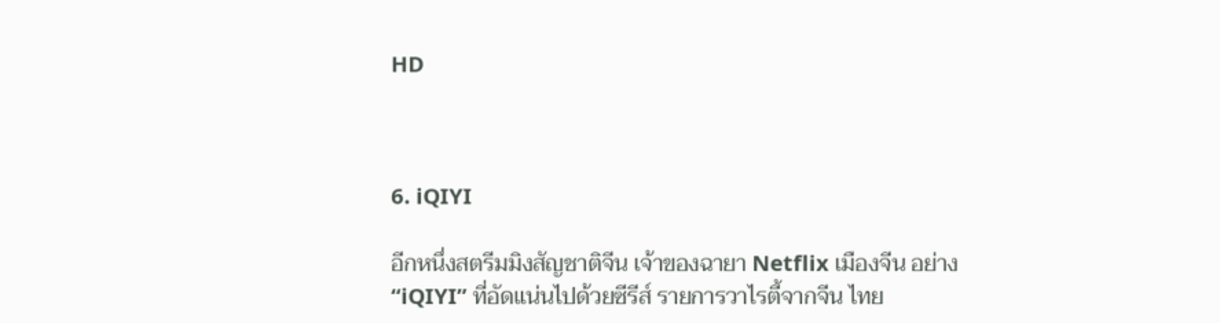HD



6. iQIYI

อีกหนึ่งสตรีมมิงสัญชาติจีน เจ้าของฉายา Netflix เมืองจีน อย่าง “iQIYI” ที่อัดแน่นไปด้วยซีรีส์ รายการวาไรตี้จากจีน ไทย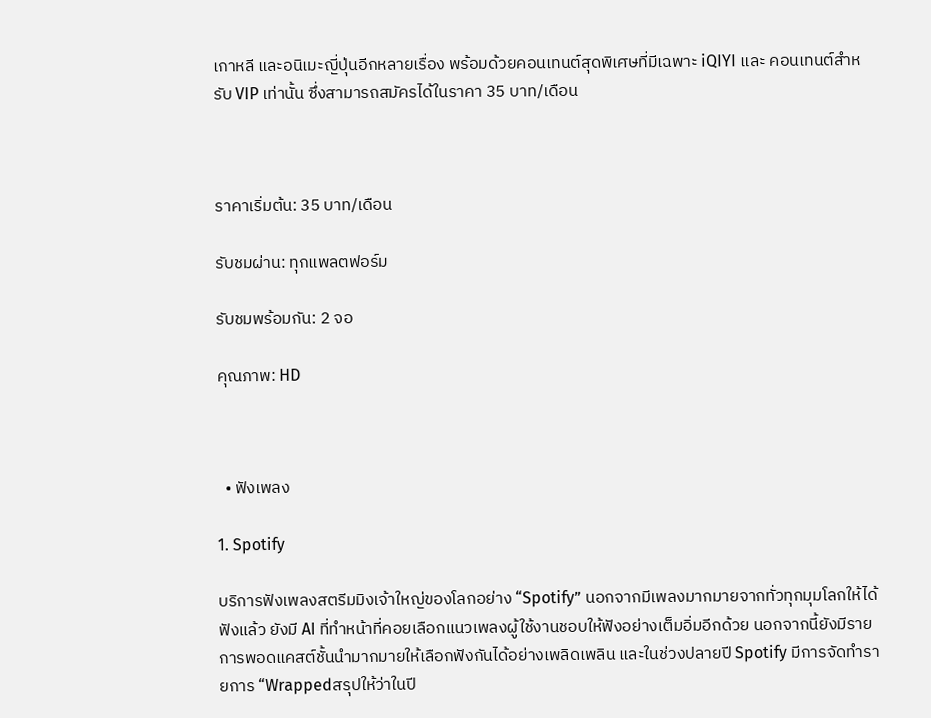เกาหลี และอนิเมะญี่ปุ่นอีกหลายเรื่อง พร้อมด้วยคอนเทนต์สุดพิเศษที่มีเฉพาะ iQIYI และ คอนเทนต์สำหรับ VIP เท่านั้น ซึ่งสามารถสมัครได้ในราคา 35 บาท/เดือน



ราคาเริ่มต้น: 35 บาท/เดือน

รับชมผ่าน: ทุกแพลตฟอร์ม

รับชมพร้อมกัน: 2 จอ

คุณภาพ: HD



  • ฟังเพลง

1. Spotify

บริการฟังเพลงสตรีมมิงเจ้าใหญ่ของโลกอย่าง “Spotify” นอกจากมีเพลงมากมายจากทั่วทุกมุมโลกให้ได้ฟังแล้ว ยังมี AI ที่ทำหน้าที่คอยเลือกแนวเพลงผู้ใช้งานชอบให้ฟังอย่างเต็มอิ่มอีกด้วย นอกจากนี้ยังมีรายการพอดแคสต์ชั้นนำมากมายให้เลือกฟังกันได้อย่างเพลิดเพลิน และในช่วงปลายปี Spotify มีการจัดทำรายการ “Wrappedสรุปให้ว่าในปี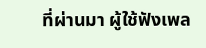ที่ผ่านมา ผู้ใช้ฟังเพล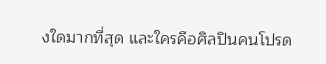งใดมากที่สุด และใครคือศิลปินคนโปรด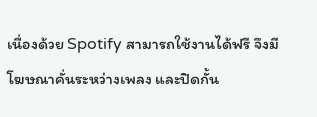เนื่องด้วย Spotify สามารถใช้งานได้ฟรี จึงมีโฆษณาคั่นระหว่างเพลง และปิดกั้น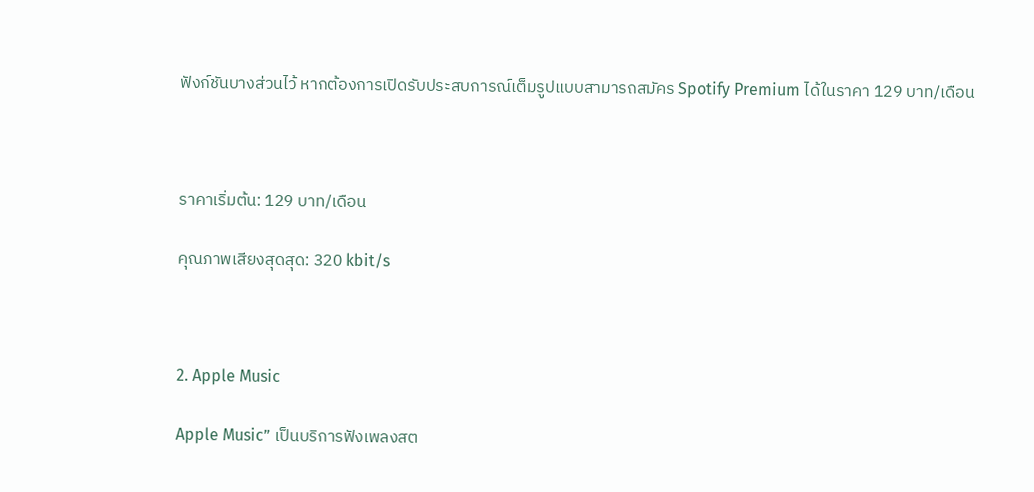ฟังก์ชันบางส่วนไว้ หากต้องการเปิดรับประสบการณ์เต็มรูปแบบสามารถสมัคร Spotify Premium ได้ในราคา 129 บาท/เดือน



ราคาเริ่มต้น: 129 บาท/เดือน

คุณภาพเสียงสุดสุด: 320 kbit/s



2. Apple Music

Apple Music” เป็นบริการฟังเพลงสต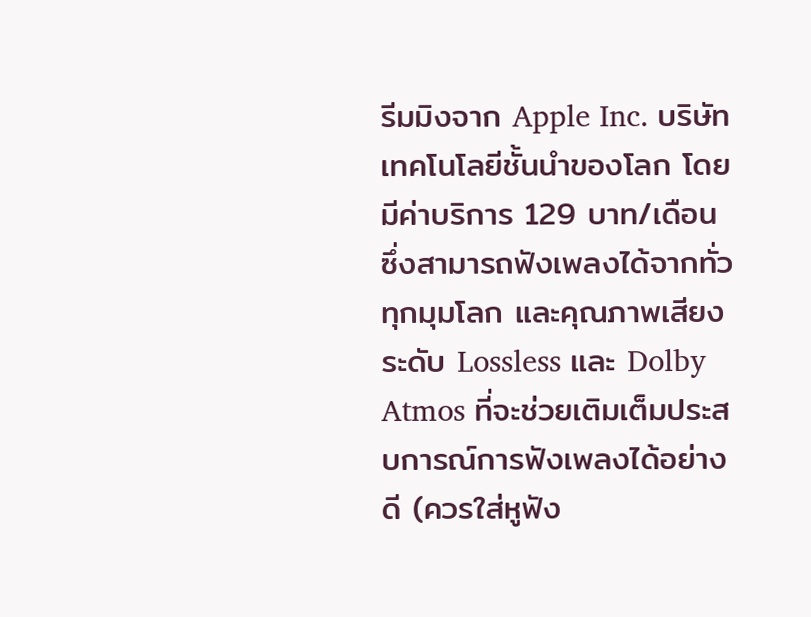รีมมิงจาก Apple Inc. บริษัทเทคโนโลยีชั้นนำของโลก โดยมีค่าบริการ 129 บาท/เดือน ซึ่งสามารถฟังเพลงได้จากทั่วทุกมุมโลก และคุณภาพเสียงระดับ Lossless และ Dolby Atmos ที่จะช่วยเติมเต็มประสบการณ์การฟังเพลงได้อย่างดี (ควรใส่หูฟัง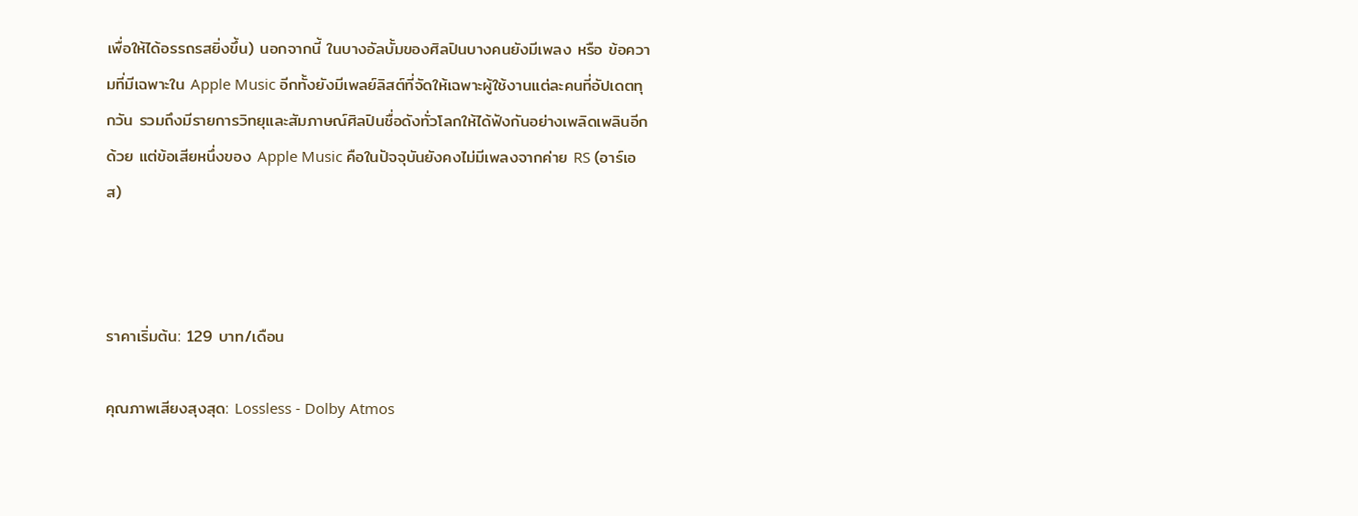เพื่อให้ได้อรรถรสยิ่งขึ้น) นอกจากนี้ ในบางอัลบั้มของศิลปินบางคนยังมีเพลง หรือ ข้อความที่มีเฉพาะใน Apple Music อีกทั้งยังมีเพลย์ลิสต์ที่จัดให้เฉพาะผู้ใช้งานแต่ละคนที่อัปเดตทุกวัน รวมถึงมีรายการวิทยุและสัมภาษณ์ศิลปินชื่อดังทั่วโลกให้ได้ฟังกันอย่างเพลิดเพลินอีกด้วย แต่ข้อเสียหนึ่งของ Apple Music คือในปัจจุบันยังคงไม่มีเพลงจากค่าย RS (อาร์เอส)



ราคาเริ่มต้น: 129 บาท/เดือน

คุณภาพเสียงสุงสุด: Lossless - Dolby Atmos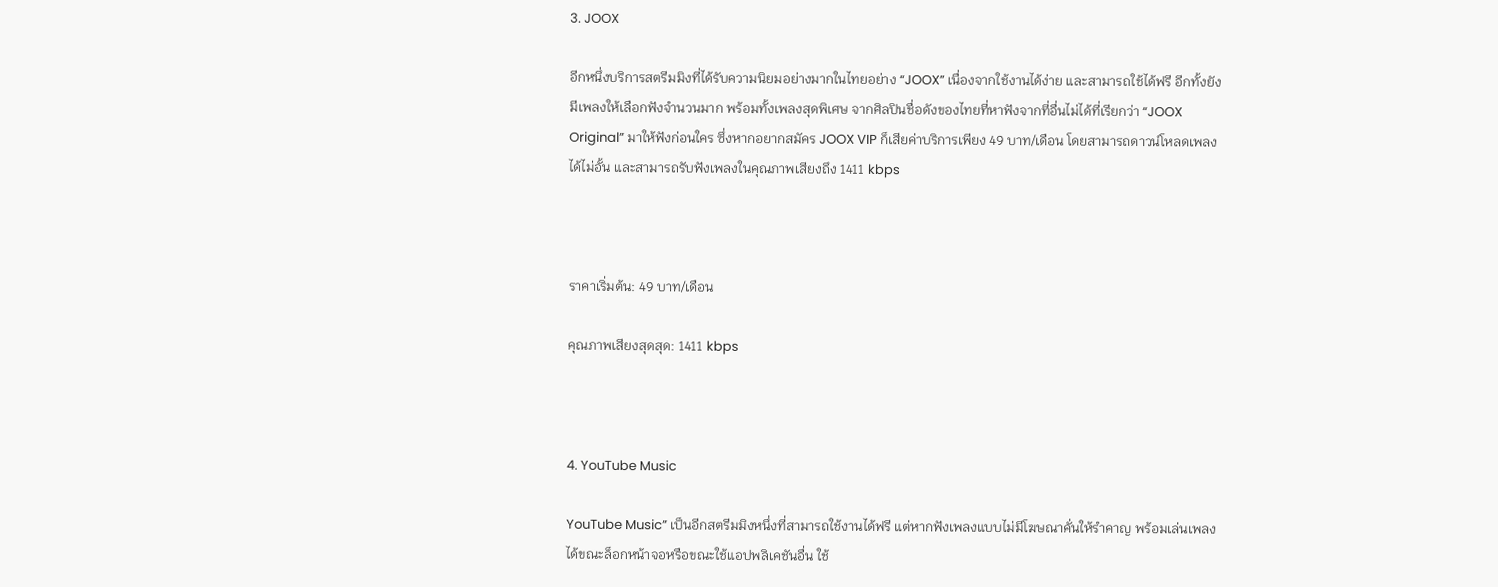3. JOOX

อีกหนึ่งบริการสตรีมมิงที่ได้รับความนิยมอย่างมากในไทยอย่าง “JOOX” เนื่องจากใช้งานได้ง่าย และสามารถใช้ได้ฟรี อีกทั้งยังมีเพลงให้เลือกฟังจำนวนมาก พร้อมทั้งเพลงสุดพิเศษ จากศิลปินชื่อดังของไทยที่หาฟังจากที่อื่นไม่ได้ที่เรียกว่า “JOOX Original” มาให้ฟังก่อนใคร ซึ่งหากอยากสมัคร JOOX VIP ก็เสียค่าบริการเพียง 49 บาท/เดือน โดยสามารถดาวน์โหลดเพลงได้ไม่อั้น และสามารถรับฟังเพลงในคุณภาพเสียงถึง 1411 kbps



ราคาเริ่มต้น: 49 บาท/เดือน

คุณภาพเสียงสุดสุด: 1411 kbps



4. YouTube Music

YouTube Music” เป็นอีกสตรีมมิงหนึ่งที่สามารถใช้งานได้ฟรี แต่หากฟังเพลงแบบไม่มีโฆษณาคั่นให้รำคาญ พร้อมเล่นเพลงได้ขณะล็อกหน้าจอหรือขณะใช้แอปพลิเคชันอื่น ใช้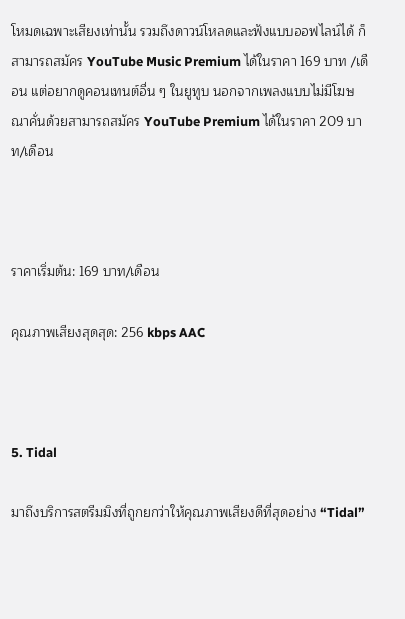โหมดเฉพาะเสียงเท่านั้น รวมถึงดาวน์โหลดและฟังแบบออฟไลน์ได้ ก็สามารถสมัคร YouTube Music Premium ได้ในราคา 169 บาท /เดือน แต่อยากดูคอนเทนต์อื่น ๆ ในยูทูบ นอกจากเพลงแบบไม่มีโฆษณาคั่นด้วยสามารถสมัคร YouTube Premium ได้ในราคา 209 บาท/เดือน



ราคาเริ่มต้น: 169 บาท/เดือน

คุณภาพเสียงสุดสุด: 256 kbps AAC



5. Tidal

มาถึงบริการสตรีมมิงที่ถูกยกว่าให้คุณภาพเสียงดีที่สุดอย่าง “Tidal”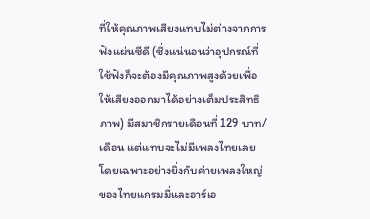ที่ให้คุณภาพเสียงแทบไม่ต่างจากการฟังแผ่นซีดี (ซึ่งแน่นอนว่าอุปกรณ์ที่ใช้ฟังก็จะต้องมีคุณภาพสูงด้วยเพื่อให้เสียงออกมาได้อย่างเต็มประสิทธิภาพ) มีสมาชิกรายเดือนที่ 129 บาท/เดือน แต่แทบจะไม่มีเพลงไทยเลย โดยเฉพาะอย่างยิ่งกับค่ายเพลงใหญ่ของไทยแกรมมี่และอาร์เอ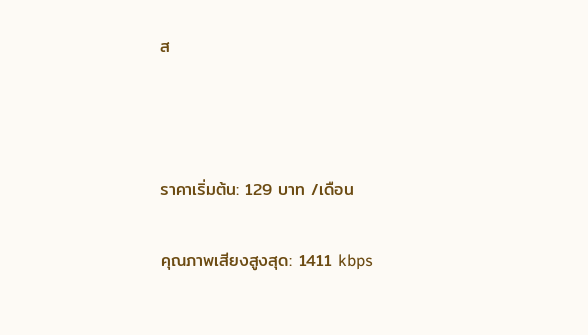ส



ราคาเริ่มต้น: 129 บาท /เดือน

คุณภาพเสียงสูงสุด: 1411 kbps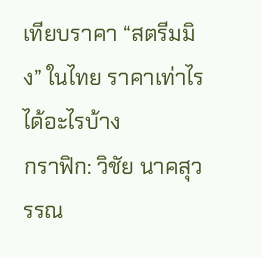เทียบราคา “สตรีมมิง” ในไทย ราคาเท่าไร ได้อะไรบ้าง
กราฟิก: วิชัย นาคสุวรรณ